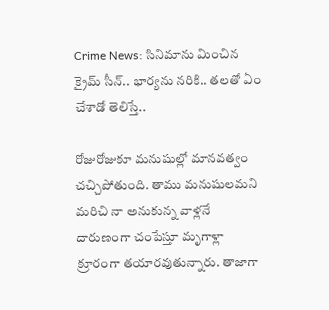Crime News: సినిమాను మించిన క్రైమ్ సీన్.. భార్యను నరికి.. తలతో ఏం చేశాడో తెలిస్తే..

రోజురోజుకూ మనుషుల్లో మానవత్వం చచ్చిపోతుంది. తాము మనుషులమని మరిచి నా అనుకున్న వాళ్లనే దారుణంగా చంపేస్తూ మృగాళ్లా క్రూరంగా తయారవుతున్నారు. తాజాగా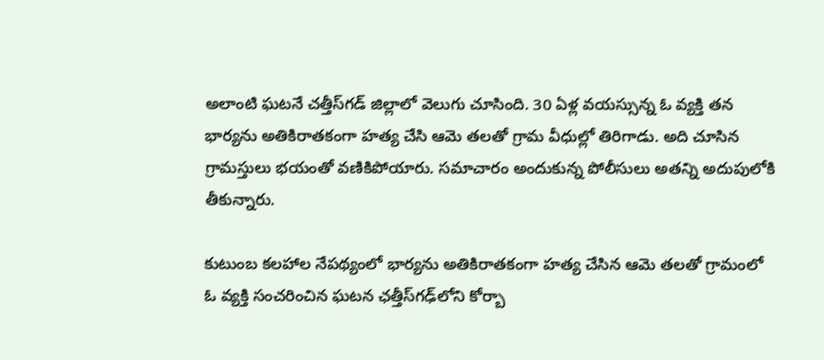అలాంటి ఘటనే చత్తీస్‌గడ్‌ జిల్లాలో వెలుగు చూసింది. 30 ఏళ్ల వయస్సున్న ఓ వ్యక్తి తన భార్యను అతికిరాతకంగా హత్య చేసి ఆమె తలతో గ్రామ వీధుల్లో తిరిగాడు. అది చూసిన గ్రామస్తులు భయంతో వణికిపోయారు. సమాచారం అందుకున్న పోలీసులు అతన్ని అదుపులోకి తీకున్నారు.

కుటుంబ కలహాల నేపథ్యంలో భార్యను అతికిరాతకంగా హత్య చేసిన ఆమె తలతో గ్రామంలో ఓ వ్యక్తి సంచరించిన ఘటన ఛత్తీస్‌గఢ్‌లోని కోర్బా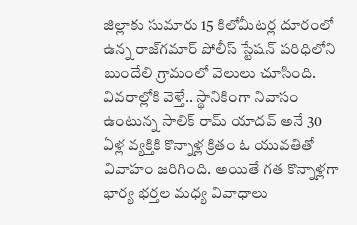జిల్లాకు సుమారు 15 కిలోమీటర్ల దూరంలో ఉన్న రాజ్‌గమార్ పోలీస్ స్టేషన్ పరిధిలోని బుందేలి గ్రామంలో వెలులు చూసింది. వివరాల్లోకి వెళ్తే.. స్థానికింగా నివాసం ఉంటున్న సాలిక్ రామ్ యాదవ్ అనే 30 ఏళ్ల వ్యక్తికి కొన్నాళ్ల క్రితం ఓ యువతితో వివాహం జరిగింది. అయితే గత కొన్నాళ్లగా భార్య భర్తల మధ్య వివాధాలు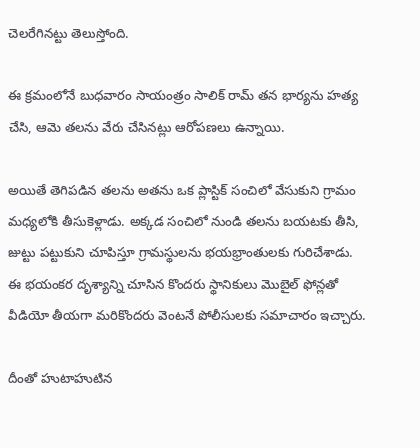చెలరేగినట్టు తెలుస్తోంది.

ఈ క్రమంలోనే బుధవారం సాయంత్రం సాలిక్ రామ్ తన భార్యను హత్య చేసి, ఆమె తలను వేరు చేసినట్లు ఆరోపణలు ఉన్నాయి.

అయితే తెగిపడిన తలను అతను ఒక ప్లాస్టిక్ సంచిలో వేసుకుని గ్రామం మధ్యలోకి తీసుకెళ్లాడు. అక్కడ సంచిలో నుండి తలను బయటకు తీసి, జుట్టు పట్టుకుని చూపిస్తూ గ్రామస్థులను భయభ్రాంతులకు గురిచేశాడు. ఈ భయంకర దృశ్యాన్ని చూసిన కొందరు స్థానికులు మొబైల్ ఫోన్లతో వీడియో తీయగా మరికొందరు వెంటనే పోలీసులకు సమాచారం ఇచ్చారు.

దీంతో హుటాహుటిన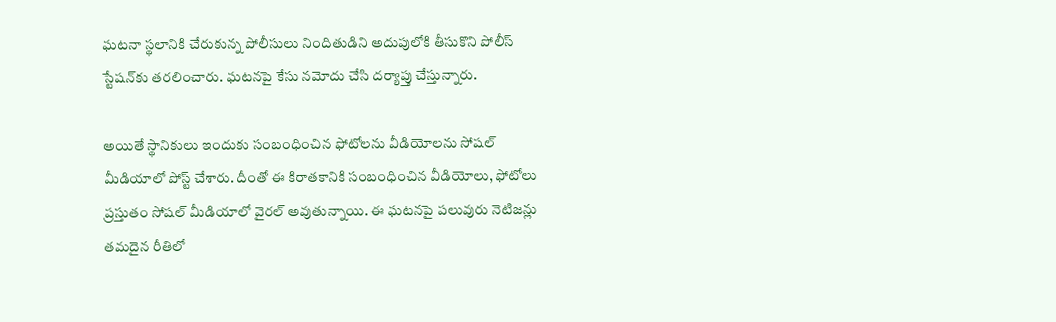ఘటనా స్థలానికి చేరుకున్న పోలీసులు నిందితుడిని అదుపులోకి తీసుకొని పోలీస్ స్టేషన్‌కు తరలించారు. ఘటనపై కేసు నమోదు చేసి దర్యాప్తు చేస్తున్నారు.

అయితే స్థానికులు ఇందుకు సంబంధించిన ఫోటోలను వీడియోలను సోషల్‌ మీడియాలో పోస్ట్‌ చేశారు. దీంతో ఈ కిరాతకానికి సంబంధించిన వీడియోలు, ఫోటోలు ప్రస్తుతం సోషల్ మీడియాలో వైరల్ అవుతున్నాయి. ఈ ఘటనపై పలువురు నెటిజన్లు తమదైన రీతిలో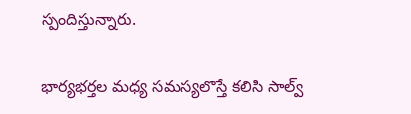స్పందిస్తున్నారు.

భార్యభర్తల మధ్య సమస్యలొస్తే కలిసి సాల్వ్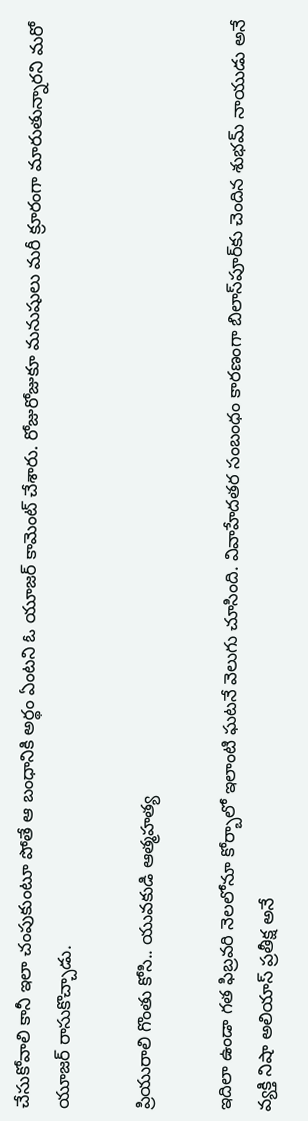చేసుకోవాలి కానీ ఇలా చంపుకుంటూ పోతే ఆ బంధానికి అర్థం ఏంటని ఓ యూజర్ కామెంట్ చేశారు. రోజురోజుకూ మనుషులు మరీ క్రూరంగా మారుతున్నారని మరో యూజర్ రాసుకొచ్చాడు.

ప్రియురాలి గొంతు కోసి.. యువకుడి ఆత్మహత్య

ఇదిలా ఉండా గత ఫిబ్రవరి నెలలోనూ కోర్బాలో ఇలాంటి ఘటనే వెలుగు చూసింది. వివాహేదతర సంబంధం కారణంగా బిలాస్‌పూర్‌కు చెందిన శుభమ్ నాయుడు అనే వ్యక్తి నిషా అలియాస్ ప్రతీక్ష అనే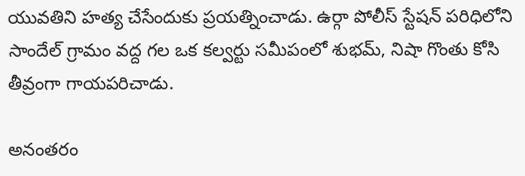యువతిని హత్య చేసేందుకు ప్రయత్నించాడు. ఉర్గా పోలీస్ స్టేషన్ పరిధిలోని సాందేల్ గ్రామం వద్ద గల ఒక కల్వర్టు సమీపంలో శుభమ్, నిషా గొంతు కోసి తీవ్రంగా గాయపరిచాడు.

అనంతరం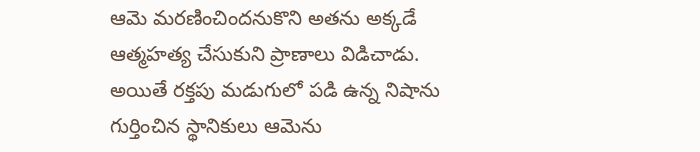ఆమె మరణించిందనుకొని అతను అక్కడే ఆత్మహత్య చేసుకుని ప్రాణాలు విడిచాడు. అయితే రక్తపు మడుగులో పడి ఉన్న నిషాను గుర్తించిన స్థానికులు ఆమెను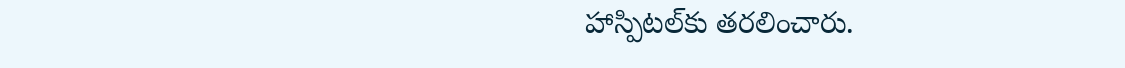హాస్పిటల్‌కు తరలించారు.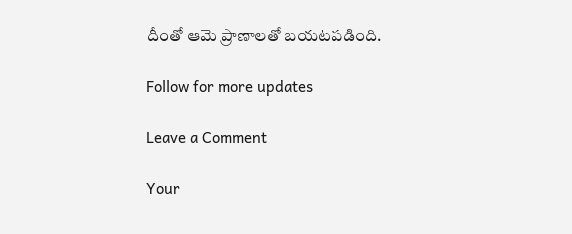దీంతో ఆమె ప్రాణాలతో బయటపడింది.

Follow for more updates

Leave a Comment

Your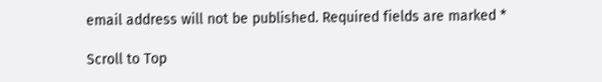email address will not be published. Required fields are marked *

Scroll to Top